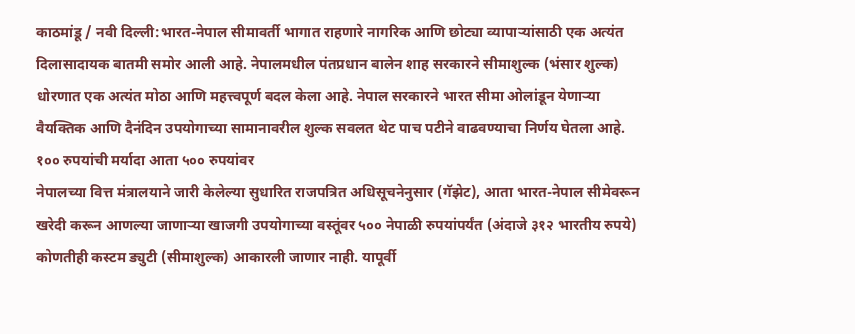काठमांडू / नवी दिल्ली:भारत-नेपाल सीमावर्ती भागात राहणारे नागरिक आणि छोट्या व्यापाऱ्यांसाठी एक अत्यंत दिलासादायक बातमी समोर आली आहे. नेपालमधील पंतप्रधान बालेन शाह सरकारने सीमाशुल्क (भंसार शुल्क) धोरणात एक अत्यंत मोठा आणि महत्त्वपूर्ण बदल केला आहे. नेपाल सरकारने भारत सीमा ओलांडून येणाऱ्या वैयक्तिक आणि दैनंदिन उपयोगाच्या सामानावरील शुल्क सवलत थेट पाच पटीने वाढवण्याचा निर्णय घेतला आहे.
१०० रुपयांची मर्यादा आता ५०० रुपयांवर
नेपालच्या वित्त मंत्रालयाने जारी केलेल्या सुधारित राजपत्रित अधिसूचनेनुसार (गॅझेट), आता भारत-नेपाल सीमेवरून खरेदी करून आणल्या जाणाऱ्या खाजगी उपयोगाच्या वस्तूंवर ५०० नेपाळी रुपयांपर्यंत (अंदाजे ३१२ भारतीय रुपये) कोणतीही कस्टम ड्युटी (सीमाशुल्क) आकारली जाणार नाही. यापूर्वी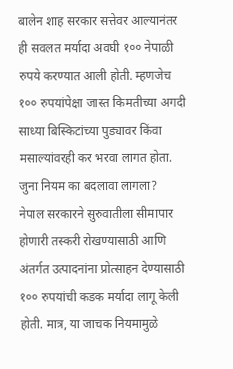बालेन शाह सरकार सत्तेवर आल्यानंतर ही सवलत मर्यादा अवघी १०० नेपाळी रुपये करण्यात आली होती. म्हणजेच १०० रुपयांपेक्षा जास्त किमतीच्या अगदी साध्या बिस्किटांच्या पुड्यावर किंवा मसाल्यांवरही कर भरवा लागत होता.
जुना नियम का बदलावा लागला?
नेपाल सरकारने सुरुवातीला सीमापार होणारी तस्करी रोखण्यासाठी आणि अंतर्गत उत्पादनांना प्रोत्साहन देण्यासाठी १०० रुपयांची कडक मर्यादा लागू केली होती. मात्र, या जाचक नियमामुळे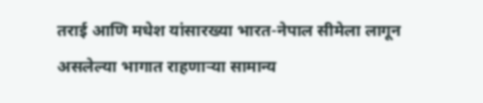तराई आणि मधेश यांसारख्या भारत-नेपाल सीमेला लागून असलेल्या भागात राहणाऱ्या सामान्य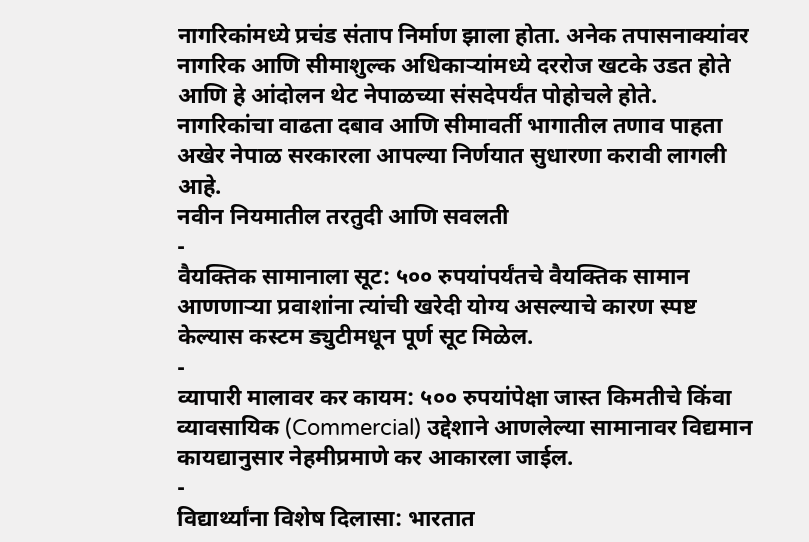नागरिकांमध्ये प्रचंड संताप निर्माण झाला होता. अनेक तपासनाक्यांवर नागरिक आणि सीमाशुल्क अधिकाऱ्यांमध्ये दररोज खटके उडत होते आणि हे आंदोलन थेट नेपाळच्या संसदेपर्यंत पोहोचले होते. नागरिकांचा वाढता दबाव आणि सीमावर्ती भागातील तणाव पाहता अखेर नेपाळ सरकारला आपल्या निर्णयात सुधारणा करावी लागली आहे.
नवीन नियमातील तरतुदी आणि सवलती
-
वैयक्तिक सामानाला सूट: ५०० रुपयांपर्यंतचे वैयक्तिक सामान आणणाऱ्या प्रवाशांना त्यांची खरेदी योग्य असल्याचे कारण स्पष्ट केल्यास कस्टम ड्युटीमधून पूर्ण सूट मिळेल.
-
व्यापारी मालावर कर कायम: ५०० रुपयांपेक्षा जास्त किमतीचे किंवा व्यावसायिक (Commercial) उद्देशाने आणलेल्या सामानावर विद्यमान कायद्यानुसार नेहमीप्रमाणे कर आकारला जाईल.
-
विद्यार्थ्यांना विशेष दिलासा: भारतात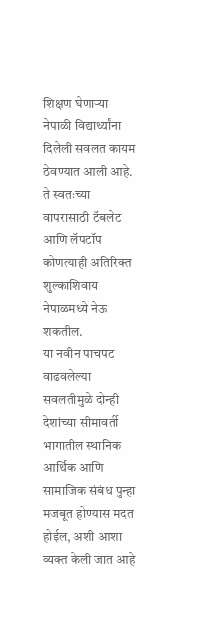शिक्षण घेणाऱ्या नेपाळी विद्यार्थ्यांना दिलेली सवलत कायम ठेवण्यात आली आहे. ते स्वतःच्या वापरासाठी टॅबलेट आणि लॅपटॉप कोणत्याही अतिरिक्त शुल्काशिवाय नेपाळमध्ये नेऊ शकतील.
या नवीन पाचपट वाढवलेल्या सवलतीमुळे दोन्ही देशांच्या सीमावर्ती भागातील स्थानिक आर्थिक आणि सामाजिक संबंध पुन्हा मजबूत होण्यास मदत होईल, अशी आशा व्यक्त केली जात आहे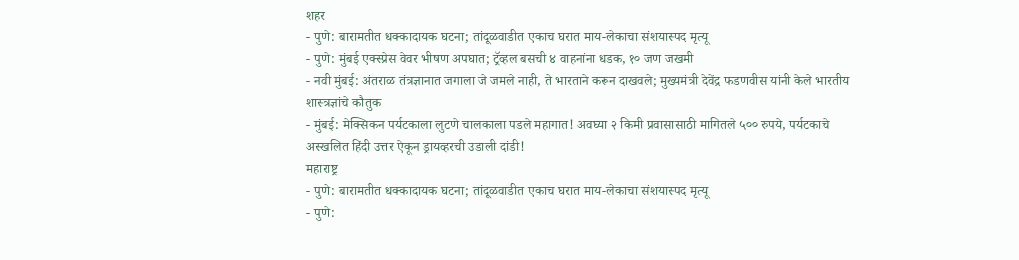शहर
- पुणे: बारामतीत धक्कादायक घटना; तांदूळवाडीत एकाच घरात माय-लेकाचा संशयास्पद मृत्यू
- पुणे: मुंबई एक्स्प्रेस वेवर भीषण अपघात; ट्रॅव्हल बसची ४ वाहनांना धडक, १० जण जखमी
- नवी मुंबई: अंतराळ तंत्रज्ञानात जगाला जे जमले नाही, ते भारताने करून दाखवले; मुख्यमंत्री देवेंद्र फडणवीस यांनी केले भारतीय शास्त्रज्ञांचे कौतुक
- मुंबई: मेक्सिकन पर्यटकाला लुटणे चालकाला पडले महागात! अवघ्या २ किमी प्रवासासाठी मागितले ५०० रुपये, पर्यटकाचे अस्खलित हिंदी उत्तर ऐकून ड्रायव्हरची उडाली दांडी!
महाराष्ट्र
- पुणे: बारामतीत धक्कादायक घटना; तांदूळवाडीत एकाच घरात माय-लेकाचा संशयास्पद मृत्यू
- पुणे: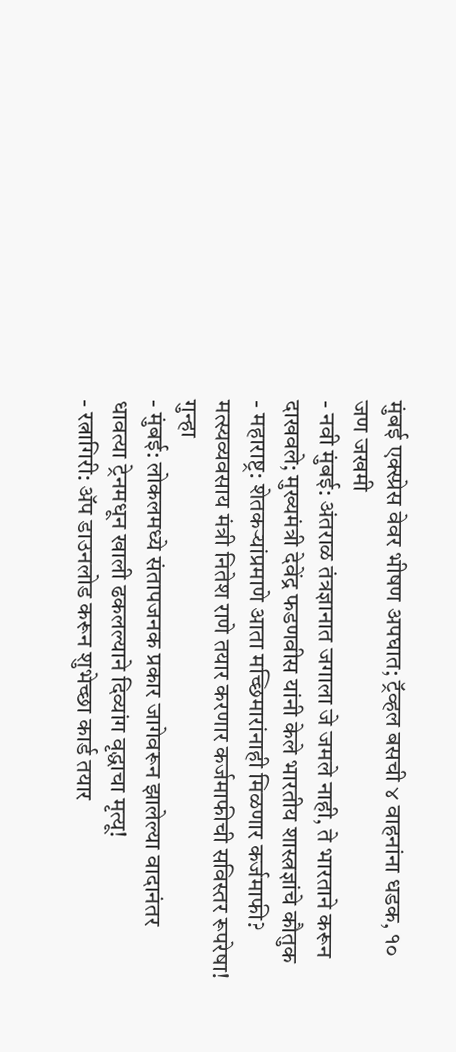मुंबई एक्स्प्रेस वेवर भीषण अपघात; ट्रॅव्हल बसची ४ वाहनांना धडक, १० जण जखमी
- नवी मुंबई: अंतराळ तंत्रज्ञानात जगाला जे जमले नाही, ते भारताने करून दाखवले; मुख्यमंत्री देवेंद्र फडणवीस यांनी केले भारतीय शास्त्रज्ञांचे कौतुक
- महाराष्ट्र: शेतकऱ्यांप्रमाणे आता मच्छिमारांनाही मिळणार कर्जमाफी? मत्स्यव्यवसाय मंत्री नितेश राणे तयार करणार कर्जमाफीची सविस्तर रूपरेषा!
गुन्हा
- मुंबई: लोकलमध्ये संतापजनक प्रकार जागेवरून झालेल्या वादानंतर धावत्या ट्रेनमधून खाली ढकलल्याने दिव्यांग वृद्धाचा मृत्यू!
- रत्नागिरी: ॲप डाउनलोड करून शुभेच्छा कार्ड तयार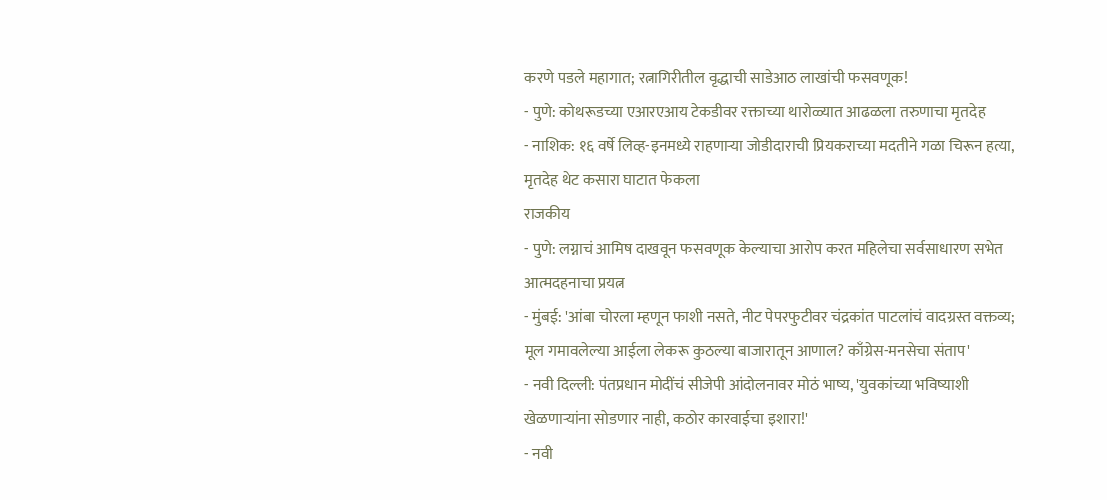करणे पडले महागात; रत्नागिरीतील वृद्धाची साडेआठ लाखांची फसवणूक!
- पुणे: कोथरूडच्या एआरएआय टेकडीवर रक्ताच्या थारोळ्यात आढळला तरुणाचा मृतदेह
- नाशिक: १६ वर्षे लिव्ह-इनमध्ये राहणाऱ्या जोडीदाराची प्रियकराच्या मदतीने गळा चिरून हत्या, मृतदेह थेट कसारा घाटात फेकला
राजकीय
- पुणे: लग्नाचं आमिष दाखवून फसवणूक केल्याचा आरोप करत महिलेचा सर्वसाधारण सभेत आत्मदहनाचा प्रयत्न
- मुंबई: 'आंबा चोरला म्हणून फाशी नसते, नीट पेपरफुटीवर चंद्रकांत पाटलांचं वादग्रस्त वक्तव्य; मूल गमावलेल्या आईला लेकरू कुठल्या बाजारातून आणाल? काँग्रेस-मनसेचा संताप'
- नवी दिल्ली: पंतप्रधान मोदींचं सीजेपी आंदोलनावर मोठं भाष्य, 'युवकांच्या भविष्याशी खेळणाऱ्यांना सोडणार नाही, कठोर कारवाईचा इशारा!'
- नवी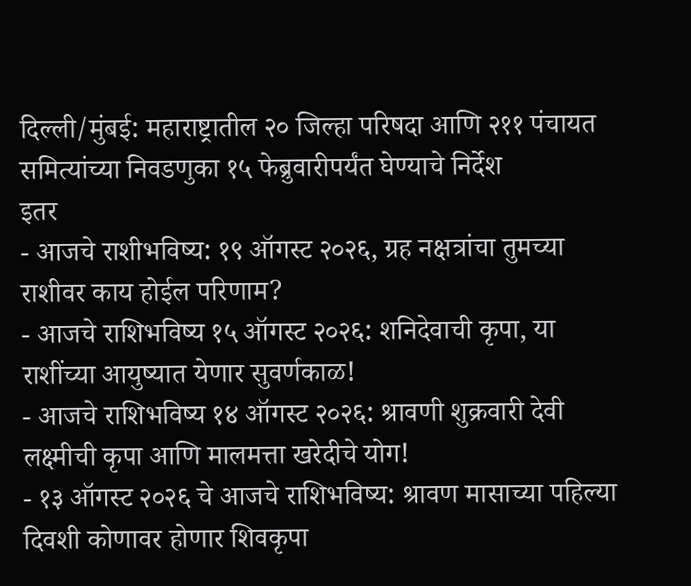दिल्ली/मुंबई: महाराष्ट्रातील २० जिल्हा परिषदा आणि २११ पंचायत समित्यांच्या निवडणुका १५ फेब्रुवारीपर्यंत घेण्याचे निर्देश
इतर
- आजचे राशीभविष्य: १९ ऑगस्ट २०२६, ग्रह नक्षत्रांचा तुमच्या राशीवर काय होईल परिणाम?
- आजचे राशिभविष्य १५ ऑगस्ट २०२६: शनिदेवाची कृपा, या राशींच्या आयुष्यात येणार सुवर्णकाळ!
- आजचे राशिभविष्य १४ ऑगस्ट २०२६: श्रावणी शुक्रवारी देवी लक्ष्मीची कृपा आणि मालमत्ता खरेदीचे योग!
- १३ ऑगस्ट २०२६ चे आजचे राशिभविष्य: श्रावण मासाच्या पहिल्या दिवशी कोणावर होणार शिवकृपा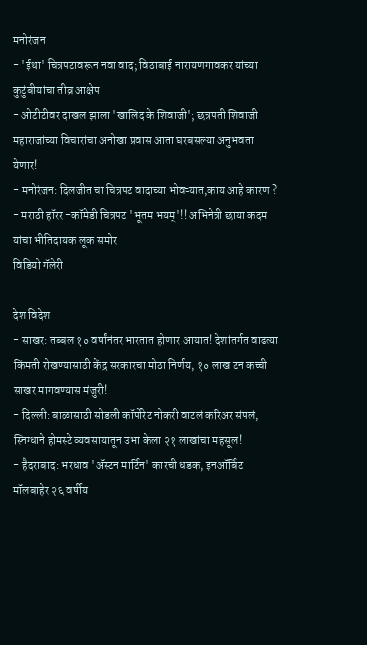मनोरंजन
- 'ईथा' चित्रपटावरून नवा वाद; विठाबाई नारायणगावकर यांच्या कुटुंबीयांचा तीव्र आक्षेप
- ओटीटीवर दाखल झाला 'खालिद के शिवाजी'; छत्रपती शिवाजी महाराजांच्या विचारांचा अनोखा प्रवास आता घरबसल्या अनुभवता येणार!
- मनोरंजन: दिलजीत चा चित्रपट वादाच्या भोवऱ्यात,काय आहे कारण ?
- मराठी हॉरर -कॉमेडी चित्रपट 'भूतम भयम्'!! अभिनेत्री छाया कदम यांचा भीतिदायक लूक समोर
विडियो गॅलेरी

देश विदेश
- साखर: तब्बल १० वर्षांनंतर भारतात होणार आयात! देशांतर्गत वाढत्या किंमती रोखण्यासाठी केंद्र सरकारचा मोठा निर्णय, १० लाख टन कच्ची साखर मागवण्यास मंजुरी!
- दिल्ली: बाळासाठी सोडली कॉर्पोरेट नोकरी वाटलं करिअर संपलं, स्निग्धाने होमस्टे व्यवसायातून उभा केला २१ लाखांचा महसूल!
- हैदराबाद: भरधाव 'ॲस्टन मार्टिन' कारची धडक, इनऑर्बिट मॉलबाहेर २६ वर्षीय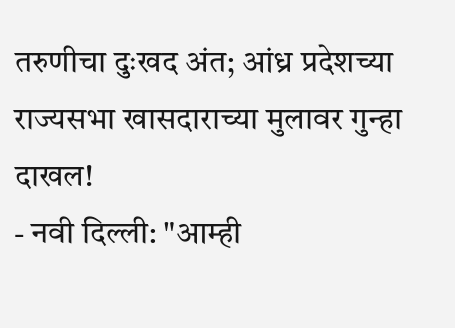तरुणीचा दुःखद अंत; आंध्र प्रदेशच्या राज्यसभा खासदाराच्या मुलावर गुन्हा दाखल!
- नवी दिल्ली: "आम्ही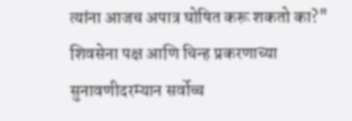त्यांना आजच अपात्र घोषित करू शकतो का?" शिवसेना पक्ष आणि चिन्ह प्रकरणाच्या सुनावणीदरम्यान सर्वोच्च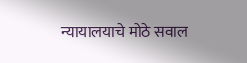न्यायालयाचे मोठे सवाल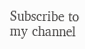Subscribe to my channel